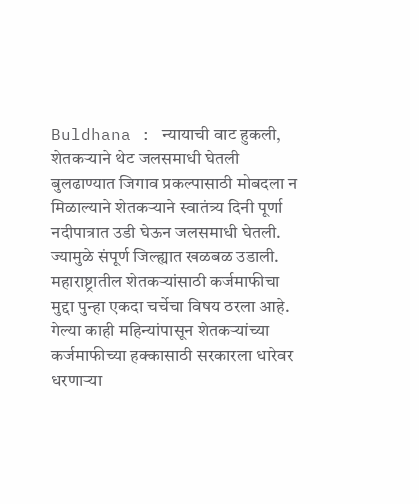Buldhana : न्यायाची वाट हुकली, शेतकऱ्याने थेट जलसमाधी घेतली
बुलढाण्यात जिगाव प्रकल्पासाठी मोबदला न मिळाल्याने शेतकऱ्याने स्वातंत्र्य दिनी पूर्णा नदीपात्रात उडी घेऊन जलसमाधी घेतली. ज्यामुळे संपूर्ण जिल्ह्यात खळबळ उडाली. महाराष्ट्रातील शेतकऱ्यांसाठी कर्जमाफीचा मुद्दा पुन्हा एकदा चर्चेचा विषय ठरला आहे. गेल्या काही महिन्यांपासून शेतकऱ्यांच्या कर्जमाफीच्या हक्कासाठी सरकारला धारेवर धरणाऱ्या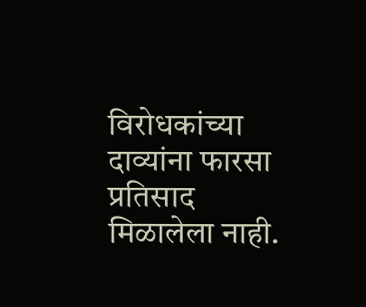विरोधकांच्या दाव्यांना फारसा प्रतिसाद मिळालेला नाही.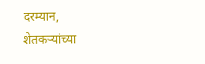दरम्यान, शेतकऱ्यांच्या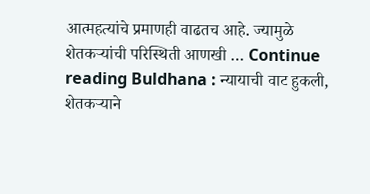आत्महत्यांचे प्रमाणही वाढतच आहे. ज्यामुळे शेतकऱ्यांची परिस्थिती आणखी … Continue reading Buldhana : न्यायाची वाट हुकली, शेतकऱ्याने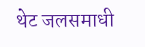थेट जलसमाधी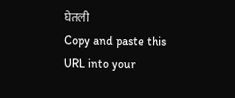घेतली
Copy and paste this URL into your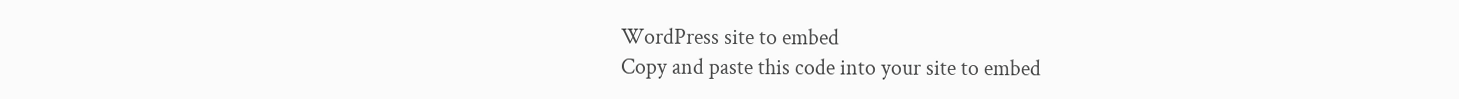WordPress site to embed
Copy and paste this code into your site to embed